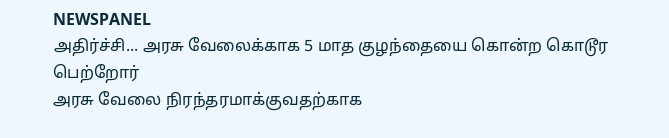NEWSPANEL
அதிர்ச்சி... அரசு வேலைக்காக 5 மாத குழந்தையை கொன்ற கொடூர பெற்றோர்
அரசு வேலை நிரந்தரமாக்குவதற்காக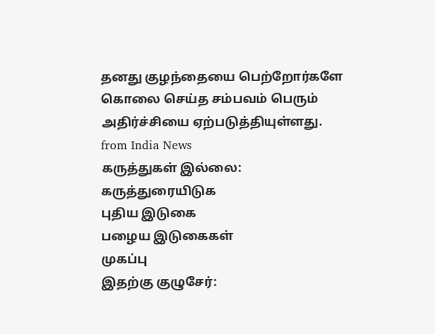தனது குழந்தையை பெற்றோர்களே கொலை செய்த சம்பவம் பெரும் அதிர்ச்சியை ஏற்படுத்தியுள்ளது.
from India News
கருத்துகள் இல்லை:
கருத்துரையிடுக
புதிய இடுகை
பழைய இடுகைகள்
முகப்பு
இதற்கு குழுசேர்: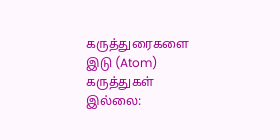கருத்துரைகளை இடு (Atom)
கருத்துகள் இல்லை: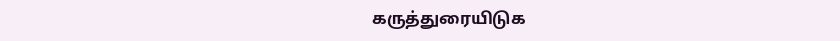கருத்துரையிடுக